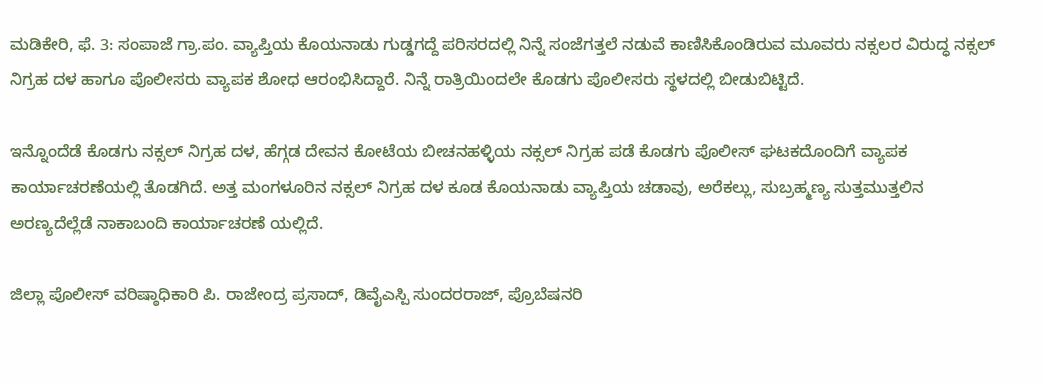ಮಡಿಕೇರಿ, ಫೆ. 3: ಸಂಪಾಜೆ ಗ್ರಾ.ಪಂ. ವ್ಯಾಪ್ತಿಯ ಕೊಯನಾಡು ಗುಡ್ಡಗದ್ದೆ ಪರಿಸರದಲ್ಲಿ ನಿನ್ನೆ ಸಂಜೆಗತ್ತಲೆ ನಡುವೆ ಕಾಣಿಸಿಕೊಂಡಿರುವ ಮೂವರು ನಕ್ಸಲರ ವಿರುದ್ಧ ನಕ್ಸಲ್ ನಿಗ್ರಹ ದಳ ಹಾಗೂ ಪೊಲೀಸರು ವ್ಯಾಪಕ ಶೋಧ ಆರಂಭಿಸಿದ್ದಾರೆ. ನಿನ್ನೆ ರಾತ್ರಿಯಿಂದಲೇ ಕೊಡಗು ಪೊಲೀಸರು ಸ್ಥಳದಲ್ಲಿ ಬೀಡುಬಿಟ್ಟಿದೆ.

ಇನ್ನೊಂದೆಡೆ ಕೊಡಗು ನಕ್ಸಲ್ ನಿಗ್ರಹ ದಳ, ಹೆಗ್ಗಡ ದೇವನ ಕೋಟೆಯ ಬೀಚನಹಳ್ಳಿಯ ನಕ್ಸಲ್ ನಿಗ್ರಹ ಪಡೆ ಕೊಡಗು ಪೊಲೀಸ್ ಘಟಕದೊಂದಿಗೆ ವ್ಯಾಪಕ ಕಾರ್ಯಾಚರಣೆಯಲ್ಲಿ ತೊಡಗಿದೆ. ಅತ್ತ ಮಂಗಳೂರಿನ ನಕ್ಸಲ್ ನಿಗ್ರಹ ದಳ ಕೂಡ ಕೊಯನಾಡು ವ್ಯಾಪ್ತಿಯ ಚಡಾವು, ಅರೆಕಲ್ಲು, ಸುಬ್ರಹ್ಮಣ್ಯ ಸುತ್ತಮುತ್ತಲಿನ ಅರಣ್ಯದೆಲ್ಲೆಡೆ ನಾಕಾಬಂದಿ ಕಾರ್ಯಾಚರಣೆ ಯಲ್ಲಿದೆ.

ಜಿಲ್ಲಾ ಪೊಲೀಸ್ ವರಿಷ್ಠಾಧಿಕಾರಿ ಪಿ. ರಾಜೇಂದ್ರ ಪ್ರಸಾದ್, ಡಿವೈಎಸ್ಪಿ ಸುಂದರರಾಜ್, ಪ್ರೊಬೆಷನರಿ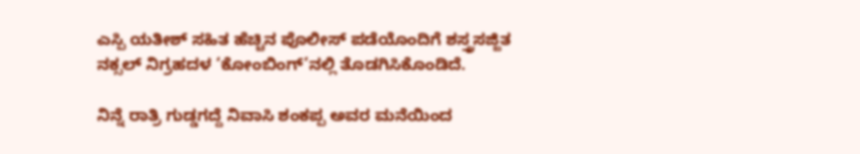ಎಸ್ಪಿ ಯತೀಶ್ ಸಹಿತ ಹೆಚ್ಚಿನ ಪೊಲೀಸ್ ಪಡೆಯೊಂದಿಗೆ ಶಸ್ತ್ರಸಜ್ಜಿತ ನಕ್ಸಲ್ ನಿಗ್ರಹದಳ ‘ಕೋಂಬಿಂಗ್’ನಲ್ಲಿ ತೊಡಗಿಸಿಕೊಂಡಿದೆ.

ನಿನ್ನೆ ರಾತ್ರಿ ಗುಡ್ಡಗದ್ದೆ ನಿವಾಸಿ ಶಂಕಪ್ಪ ಅವರ ಮನೆಯಿಂದ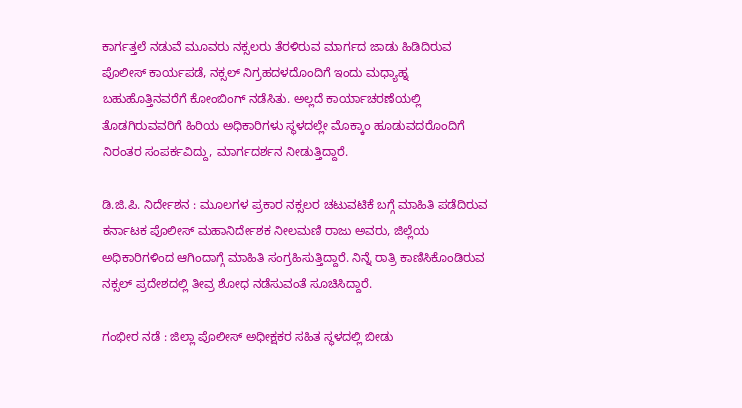ಕಾರ್ಗತ್ತಲೆ ನಡುವೆ ಮೂವರು ನಕ್ಸಲರು ತೆರಳಿರುವ ಮಾರ್ಗದ ಜಾಡು ಹಿಡಿದಿರುವ ಪೊಲೀಸ್ ಕಾರ್ಯಪಡೆ, ನಕ್ಸಲ್ ನಿಗ್ರಹದಳದೊಂದಿಗೆ ಇಂದು ಮಧ್ಯಾಹ್ನ ಬಹುಹೊತ್ತಿನವರೆಗೆ ಕೋಂಬಿಂಗ್ ನಡೆಸಿತು. ಅಲ್ಲದೆ ಕಾರ್ಯಾಚರಣೆಯಲ್ಲಿ ತೊಡಗಿರುವವರಿಗೆ ಹಿರಿಯ ಅಧಿಕಾರಿಗಳು ಸ್ಥಳದಲ್ಲೇ ಮೊಕ್ಕಾಂ ಹೂಡುವದರೊಂದಿಗೆ ನಿರಂತರ ಸಂಪರ್ಕವಿದ್ದು, ಮಾರ್ಗದರ್ಶನ ನೀಡುತ್ತಿದ್ದಾರೆ.

ಡಿ.ಜಿ.ಪಿ. ನಿರ್ದೇಶನ : ಮೂಲಗಳ ಪ್ರಕಾರ ನಕ್ಸಲರ ಚಟುವಟಿಕೆ ಬಗ್ಗೆ ಮಾಹಿತಿ ಪಡೆದಿರುವ ಕರ್ನಾಟಕ ಪೊಲೀಸ್ ಮಹಾನಿರ್ದೇಶಕ ನೀಲಮಣಿ ರಾಜು ಅವರು, ಜಿಲ್ಲೆಯ ಅಧಿಕಾರಿಗಳಿಂದ ಆಗಿಂದಾಗ್ಗೆ ಮಾಹಿತಿ ಸಂಗ್ರಹಿಸುತ್ತಿದ್ದಾರೆ. ನಿನ್ನೆ ರಾತ್ರಿ ಕಾಣಿಸಿಕೊಂಡಿರುವ ನಕ್ಸಲ್ ಪ್ರದೇಶದಲ್ಲಿ ತೀವ್ರ ಶೋಧ ನಡೆಸುವಂತೆ ಸೂಚಿಸಿದ್ದಾರೆ.

ಗಂಭೀರ ನಡೆ : ಜಿಲ್ಲಾ ಪೊಲೀಸ್ ಅಧೀಕ್ಷಕರ ಸಹಿತ ಸ್ಥಳದಲ್ಲಿ ಬೀಡು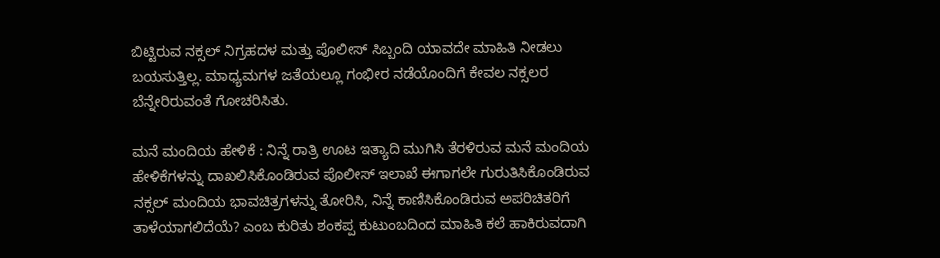ಬಿಟ್ಟಿರುವ ನಕ್ಸಲ್ ನಿಗ್ರಹದಳ ಮತ್ತು ಪೊಲೀಸ್ ಸಿಬ್ಬಂದಿ ಯಾವದೇ ಮಾಹಿತಿ ನೀಡಲು ಬಯಸುತ್ತಿಲ್ಲ. ಮಾಧ್ಯಮಗಳ ಜತೆಯಲ್ಲೂ ಗಂಭೀರ ನಡೆಯೊಂದಿಗೆ ಕೇವಲ ನಕ್ಸಲರ ಬೆನ್ನೇರಿರುವಂತೆ ಗೋಚರಿಸಿತು.

ಮನೆ ಮಂದಿಯ ಹೇಳಿಕೆ : ನಿನ್ನೆ ರಾತ್ರಿ ಊಟ ಇತ್ಯಾದಿ ಮುಗಿಸಿ ತೆರಳಿರುವ ಮನೆ ಮಂದಿಯ ಹೇಳಿಕೆಗಳನ್ನು ದಾಖಲಿಸಿಕೊಂಡಿರುವ ಪೊಲೀಸ್ ಇಲಾಖೆ ಈಗಾಗಲೇ ಗುರುತಿಸಿಕೊಂಡಿರುವ ನಕ್ಸಲ್ ಮಂದಿಯ ಭಾವಚಿತ್ರಗಳನ್ನು ತೋರಿಸಿ, ನಿನ್ನೆ ಕಾಣಿಸಿಕೊಂಡಿರುವ ಅಪರಿಚಿತರಿಗೆ ತಾಳೆಯಾಗಲಿದೆಯೆ? ಎಂಬ ಕುರಿತು ಶಂಕಪ್ಪ ಕುಟುಂಬದಿಂದ ಮಾಹಿತಿ ಕಲೆ ಹಾಕಿರುವದಾಗಿ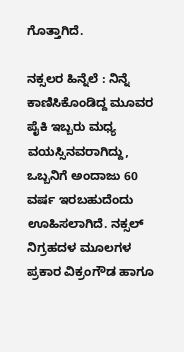ಗೊತ್ತಾಗಿದೆ.

ನಕ್ಸಲರ ಹಿನ್ನೆಲೆ : ನಿನ್ನೆ ಕಾಣಿಸಿಕೊಂಡಿದ್ದ ಮೂವರ ಪೈಕಿ ಇಬ್ಬರು ಮಧ್ಯ ವಯಸ್ಸಿನವರಾಗಿದ್ದು, ಒಬ್ಬನಿಗೆ ಅಂದಾಜು 60 ವರ್ಷ ಇರಬಹುದೆಂದು ಊಹಿಸಲಾಗಿದೆ. ನಕ್ಸಲ್ ನಿಗ್ರಹದಳ ಮೂಲಗಳ ಪ್ರಕಾರ ವಿಕ್ರಂಗೌಡ ಹಾಗೂ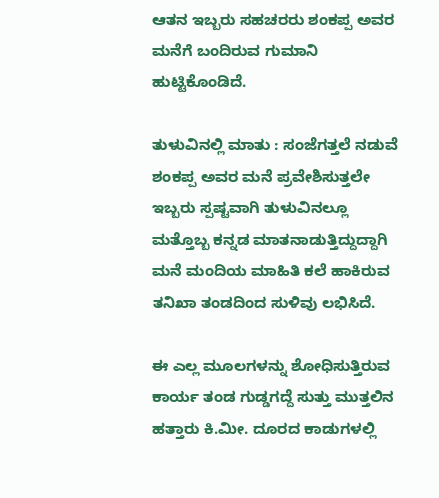ಆತನ ಇಬ್ಬರು ಸಹಚರರು ಶಂಕಪ್ಪ ಅವರ ಮನೆಗೆ ಬಂದಿರುವ ಗುಮಾನಿ ಹುಟ್ಟಿಕೊಂಡಿದೆ.

ತುಳುವಿನಲ್ಲಿ ಮಾತು : ಸಂಜೆಗತ್ತಲೆ ನಡುವೆ ಶಂಕಪ್ಪ ಅವರ ಮನೆ ಪ್ರವೇಶಿಸುತ್ತಲೇ ಇಬ್ಬರು ಸ್ಪಷ್ಟವಾಗಿ ತುಳುವಿನಲ್ಲೂ ಮತ್ತೊಬ್ಬ ಕನ್ನಡ ಮಾತನಾಡುತ್ತಿದ್ದುದ್ದಾಗಿ ಮನೆ ಮಂದಿಯ ಮಾಹಿತಿ ಕಲೆ ಹಾಕಿರುವ ತನಿಖಾ ತಂಡದಿಂದ ಸುಳಿವು ಲಭಿಸಿದೆ.

ಈ ಎಲ್ಲ ಮೂಲಗಳನ್ನು ಶೋಧಿಸುತ್ತಿರುವ ಕಾರ್ಯ ತಂಡ ಗುಡ್ಡಗದ್ದೆ ಸುತ್ತು ಮುತ್ತಲಿನ ಹತ್ತಾರು ಕಿ.ಮೀ. ದೂರದ ಕಾಡುಗಳಲ್ಲಿ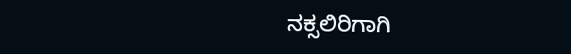ನಕ್ಸಲಿರಿಗಾಗಿ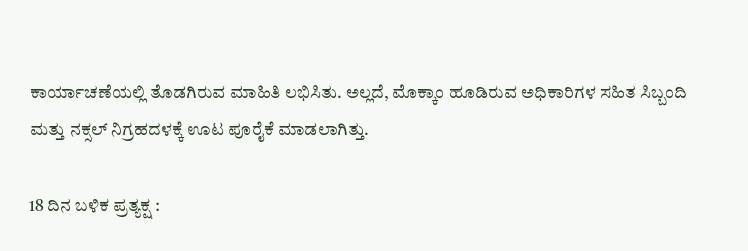ಕಾರ್ಯಾಚಣೆಯಲ್ಲಿ ತೊಡಗಿರುವ ಮಾಹಿತಿ ಲಭಿಸಿತು. ಅಲ್ಲದೆ, ಮೊಕ್ಕಾಂ ಹೂಡಿರುವ ಅಧಿಕಾರಿಗಳ ಸಹಿತ ಸಿಬ್ಬಂದಿ ಮತ್ತು ನಕ್ಸಲ್ ನಿಗ್ರಹದಳಕ್ಕೆ ಊಟ ಪೂರೈಕೆ ಮಾಡಲಾಗಿತ್ತು.

18 ದಿನ ಬಳಿಕ ಪ್ರತ್ಯಕ್ಷ :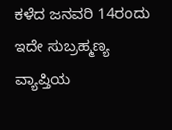ಕಳೆದ ಜನವರಿ 14ರಂದು ಇದೇ ಸುಬ್ರಹ್ಮಣ್ಯ ವ್ಯಾಪ್ತಿಯ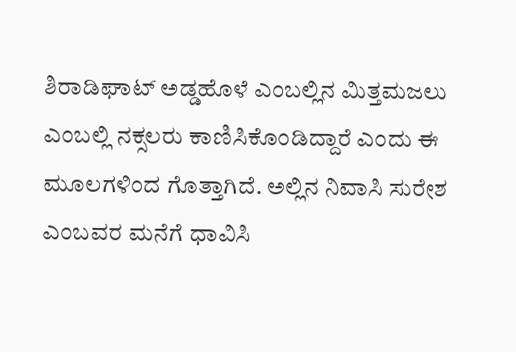ಶಿರಾಡಿಘಾಟ್ ಅಡ್ಡಹೊಳೆ ಎಂಬಲ್ಲಿನ ಮಿತ್ತಮಜಲು ಎಂಬಲ್ಲಿ ನಕ್ಸಲರು ಕಾಣಿಸಿಕೊಂಡಿದ್ದಾರೆ ಎಂದು ಈ ಮೂಲಗಳಿಂದ ಗೊತ್ತಾಗಿದೆ. ಅಲ್ಲಿನ ನಿವಾಸಿ ಸುರೇಶ ಎಂಬವರ ಮನೆಗೆ ಧಾವಿಸಿ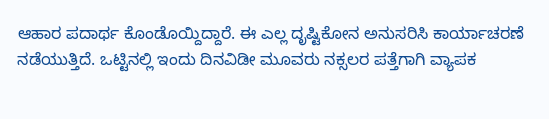ಆಹಾರ ಪದಾರ್ಥ ಕೊಂಡೊಯ್ದಿದ್ದಾರೆ. ಈ ಎಲ್ಲ ದೃಷ್ಟಿಕೋನ ಅನುಸರಿಸಿ ಕಾರ್ಯಾಚರಣೆ ನಡೆಯುತ್ತಿದೆ. ಒಟ್ಟಿನಲ್ಲಿ ಇಂದು ದಿನವಿಡೀ ಮೂವರು ನಕ್ಸಲರ ಪತ್ತೆಗಾಗಿ ವ್ಯಾಪಕ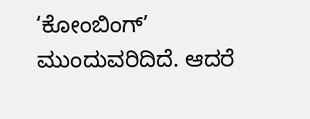‘ಕೋಂಬಿಂಗ್’ ಮುಂದುವರಿದಿದೆ. ಆದರೆ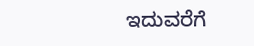ಇದುವರೆಗೆ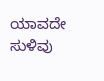ಯಾವದೇ ಸುಳಿವು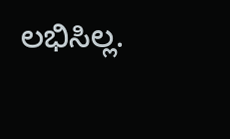ಲಭಿಸಿಲ್ಲ.